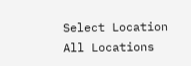Select Location
All Locations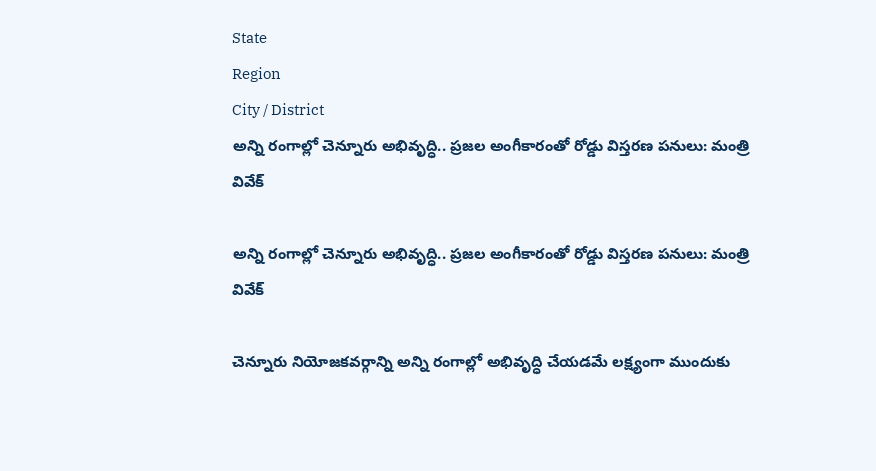State
Region
City / District
అన్ని రంగాల్లో చెన్నూరు అభివృద్ధి.. ప్రజల అంగీకారంతో రోడ్డు విస్తరణ పనులు: మంత్రి వివేక్

అన్ని రంగాల్లో చెన్నూరు అభివృద్ధి.. ప్రజల అంగీకారంతో రోడ్డు విస్తరణ పనులు: మంత్రి వివేక్

చెన్నూరు నియోజకవర్గాన్ని అన్ని రంగాల్లో అభివృద్ధి చేయడమే లక్ష్యంగా ముందుకు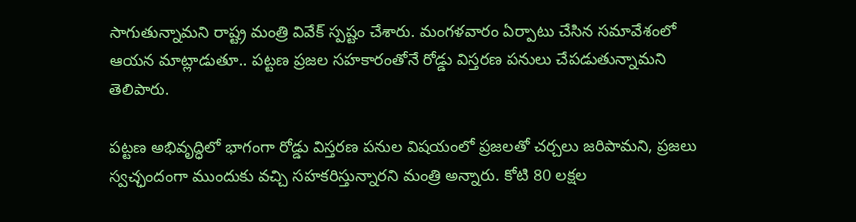సాగుతున్నామని రాష్ట్ర మంత్రి వివేక్ స్పష్టం చేశారు. మంగళవారం ఏర్పాటు చేసిన సమావేశంలో ఆయన మాట్లాడుతూ.. పట్టణ ప్రజల సహకారంతోనే రోడ్డు విస్తరణ పనులు చేపడుతున్నామని తెలిపారు.

పట్టణ అభివృద్ధిలో భాగంగా రోడ్డు విస్తరణ పనుల విషయంలో ప్రజలతో చర్చలు జరిపామని, ప్రజలు స్వచ్ఛందంగా ముందుకు వచ్చి సహకరిస్తున్నారని మంత్రి అన్నారు. కోటి 80 లక్షల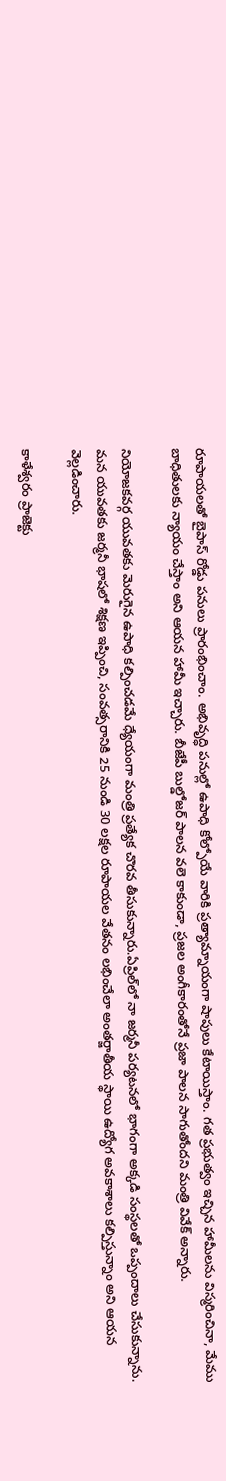రూపాయలతో బైపాస్ రోడ్డు పనులు ప్రారంభించాం. అభివృద్ధి పనుల్లో ఉపాధి కోల్పోయే వారికి ప్రత్యామ్నాయంగా షాపులు కేటాయిస్తాం. గత ప్రభుత్వం ఇచ్చిన హామీలను విస్మరించినా, మేము బాధితులకు న్యాయం చేస్తాం అని ఆయన హామీ ఇచ్చారు. బీజేపీ బుల్డోజర్ పాలన వలె కాకుండా, ప్రజల అంగీకారంతోనే ప్రజా పాలన సాగుతోందని మంత్రి వివేక్ అన్నారు.

నియోజకవర్గ యువతకు మెరుగైన ఉపాధి కల్పించడమే ధ్యేయంగా మంత్రి ప్రత్యేక చొరవ తీసుకున్నారు.ఏప్రిల్‌లో నా జర్మనీ పర్యటనలో భాగంగా అక్కడి సంస్థలతో ఒప్పందాలు చేసుకున్నాను. మన యువతకు జర్మనీ భాషలో శిక్షణ ఇప్పించి, సంవత్సరానికి 25 నుండి 30 లక్షల రూపాయల వేతనం లభించేలా అంతర్జాతీయ స్థాయి ఉద్యోగ అవకాశాలు కల్పిస్తున్నాం అని ఆయన వెల్లడించారు.

కాళేశ్వరం ప్రాజెక్టు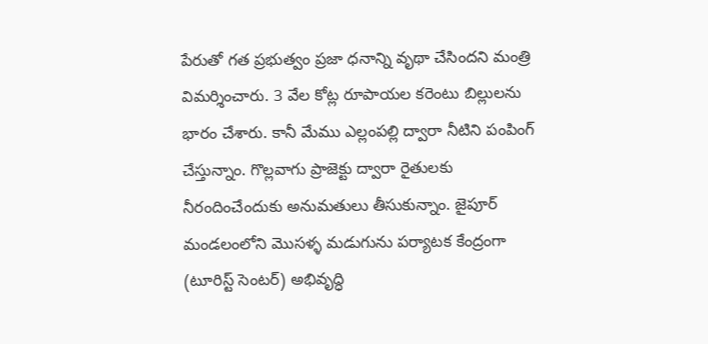పేరుతో గత ప్రభుత్వం ప్రజా ధనాన్ని వృథా చేసిందని మంత్రి విమర్శించారు. 3 వేల కోట్ల రూపాయల కరెంటు బిల్లులను భారం చేశారు. కానీ మేము ఎల్లంపల్లి ద్వారా నీటిని పంపింగ్ చేస్తున్నాం. గొల్లవాగు ప్రాజెక్టు ద్వారా రైతులకు నీరందించేందుకు అనుమతులు తీసుకున్నాం. జైపూర్ మండలంలోని మొసళ్ళ మడుగును పర్యాటక కేంద్రంగా (టూరిస్ట్ సెంటర్) అభివృద్ధి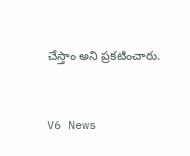చేస్తాం అని ప్రకటించారు.


V6 News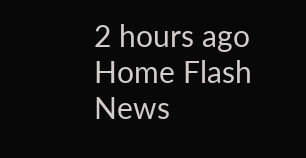2 hours ago
Home Flash News